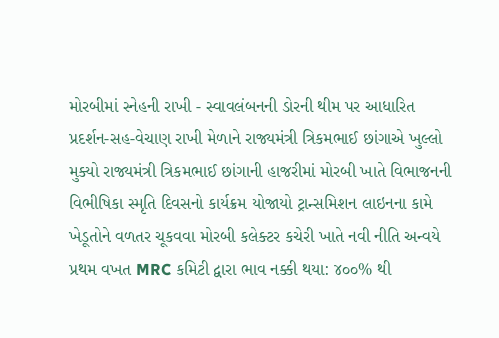મોરબીમાં સ્નેહની રાખી - સ્વાવલંબનની ડોરની થીમ પર આધારિત પ્રદર્શન-સહ-વેચાણ રાખી મેળાને રાજ્યમંત્રી ત્રિકમભાઈ છાંગાએ ખુલ્લો મુક્યો રાજ્યમંત્રી ત્રિકમભાઈ છાંગાની હાજરીમાં મોરબી ખાતે વિભાજનની વિભીષિકા સ્મૃતિ દિવસનો કાર્યક્રમ યોજાયો ટ્રાન્સમિશન લાઇનના કામે ખેડૂતોને વળતર ચૂકવવા મોરબી કલેક્ટર કચેરી ખાતે નવી નીતિ અન્વયે પ્રથમ વખત MRC કમિટી દ્વારા ભાવ નક્કી થયા: ૪૦૦% થી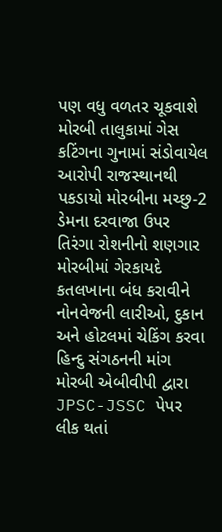પણ વધુ વળતર ચૂકવાશે મોરબી તાલુકામાં ગેસ કટિંગના ગુનામાં સંડોવાયેલ આરોપી રાજસ્થાનથી પકડાયો મોરબીના મચ્છુ-2 ડેમના દરવાજા ઉપર તિરંગા રોશનીનો શણગાર મોરબીમાં ગેરકાયદે કતલખાના બંધ કરાવીને નોનવેજની લારીઓ, દુકાન અને હોટલમાં ચેકિંગ કરવા હિન્દુ સંગઠનની માંગ મોરબી એબીવીપી દ્વારા JPSC-JSSC પેપર લીક થતાં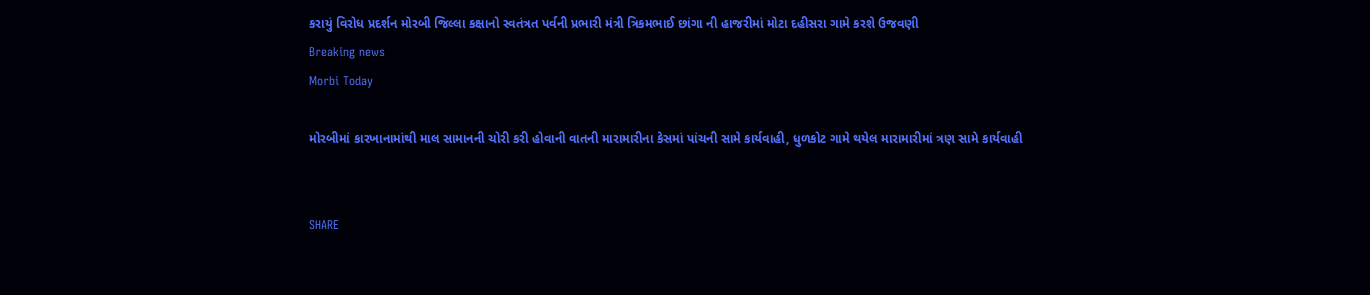કરાયું વિરોધ પ્રદર્શન મોરબી જિલ્લા કક્ષાનો સ્વતંત્રત પર્વની પ્રભારી મંત્રી ત્રિકમભાઈ છાંગા ની હાજરીમાં મોટા દહીસરા ગામે કરશે ઉજવણી
Breaking news
Morbi Today

મોરબીમાં કારખાનામાંથી માલ સામાનની ચોરી કરી હોવાની વાતની મારામારીના કેસમાં પાંચની સામે કાર્યવાહી, ધુળકોટ ગામે થયેલ મારામારીમાં ત્રણ સામે કાર્યવાહી


SHARE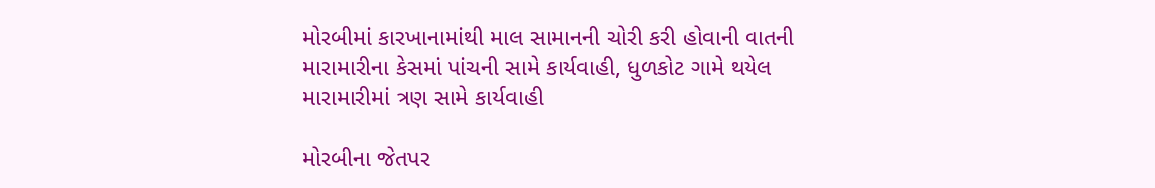મોરબીમાં કારખાનામાંથી માલ સામાનની ચોરી કરી હોવાની વાતની મારામારીના કેસમાં પાંચની સામે કાર્યવાહી, ધુળકોટ ગામે થયેલ મારામારીમાં ત્રણ સામે કાર્યવાહી

મોરબીના જેતપર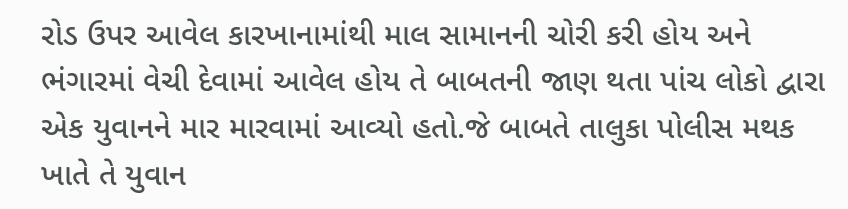રોડ ઉપર આવેલ કારખાનામાંથી માલ સામાનની ચોરી કરી હોય અને ભંગારમાં વેચી દેવામાં આવેલ હોય તે બાબતની જાણ થતા પાંચ લોકો દ્વારા એક યુવાનને માર મારવામાં આવ્યો હતો.જે બાબતે તાલુકા પોલીસ મથક ખાતે તે યુવાન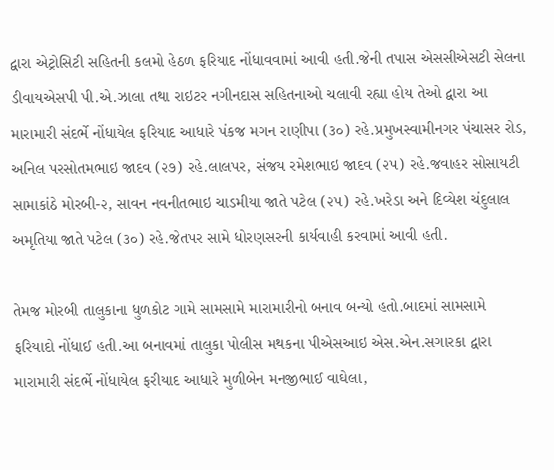દ્વારા એટ્રોસિટી સહિતની કલમો હેઠળ ફરિયાદ નોંધાવવામાં આવી હતી.જેની તપાસ એસસીએસટી સેલના ડીવાયએસપી પી.એ.ઝાલા તથા રાઇટર નગીનદાસ સહિતનાઓ ચલાવી રહ્યા હોય તેઓ દ્વારા આ મારામારી સંદર્ભે નોંધાયેલ ફરિયાદ આધારે પંકજ મગન રાણીપા (૩૦) રહે.પ્રમુખસ્વામીનગર પંચાસર રોડ, અનિલ પરસોતમભાઇ જાદવ (૨૭) રહે.લાલપર, સંજય રમેશભાઇ જાદવ (૨૫) રહે.જવાહર સોસાયટી સામાકાંઠે મોરબી-૨, સાવન નવનીતભાઇ ચાડમીયા જાતે પટેલ (૨૫) રહે.ખરેડા અને દિવ્યેશ ચંદુલાલ અમૃતિયા જાતે પટેલ (૩૦) રહે.જેતપર સામે ધોરણસરની કાર્યવાહી કરવામાં આવી હતી.

તેમજ મોરબી તાલુકાના ધુળકોટ ગામે સામસામે મારામારીનો બનાવ બન્યો હતો.બાદમાં સામસામે ફરિયાદો નોંધાઈ હતી.આ બનાવમાં તાલુકા પોલીસ મથકના પીએસઆઇ એસ.એન.સગારકા દ્વારા મારામારી સંદર્ભે નોંધાયેલ ફરીયાદ આધારે મુળીબેન મનજીભાઈ વાઘેલા,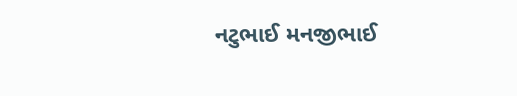નટુભાઈ મનજીભાઈ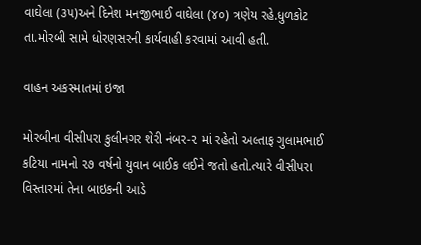વાઘેલા (૩૫)અને દિનેશ મનજીભાઈ વાઘેલા (૪૦) ત્રણેય રહે.ધુળકોટ તા.મોરબી સામે ધોરણસરની કાર્યવાહી કરવામાં આવી હતી.

વાહન અકસ્માતમાં ઇજા

મોરબીના વીસીપરા કુલીનગર શેરી નંબર-૨ માં રહેતો અલ્તાફ ગુલામભાઈ કટિયા નામનો ૨૭ વર્ષનો યુવાન બાઈક લઈને જતો હતો.ત્યારે વીસીપરા વિસ્તારમાં તેના બાઇકની આડે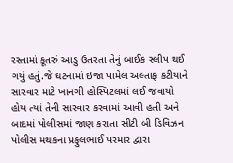રસ્તામાં કૂતરું આડુ ઉતરતા તેનું બાઈક સ્લીપ થઈ ગયું હતું.જે ઘટનામાં ઇજા પામેલ અલ્તાફ કટીયાને સારવાર માટે ખાનગી હોસ્પિટલમાં લઈ જવાયો હોય ત્યાં તેની સારવાર કરવામાં આવી હતી અને બાદમાં પોલીસમાં જાણ કરાતા સીટી બી ડિવિઝન પોલીસ મથકના પ્રફુલભાઈ પરમાર દ્વારા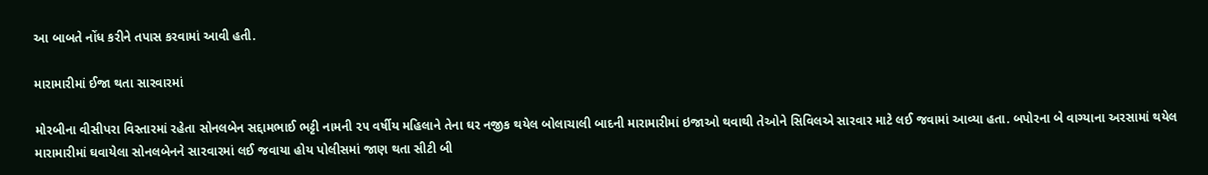આ બાબતે નોંધ કરીને તપાસ કરવામાં આવી હતી.

મારામારીમાં ઈજા થતા સારવારમાં

મોરબીના વીસીપરા વિસ્તારમાં રહેતા સોનલબેન સદ્દામભાઈ ભટ્ટી નામની ૨૫ વર્ષીય મહિલાને તેના ઘર નજીક થયેલ બોલાચાલી બાદની મારામારીમાં ઇજાઓ થવાથી તેઓને સિવિલએ સારવાર માટે લઈ જવામાં આવ્યા હતા. બપોરના બે વાગ્યાના અરસામાં થયેલ મારામારીમાં ઘવાયેલા સોનલબેનને સારવારમાં લઈ જવાયા હોય પોલીસમાં જાણ થતા સીટી બી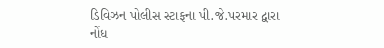ડિવિઝન પોલીસ સ્ટાફના પી.જે.પરમાર દ્વારા નોંધ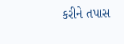કરીને તપાસ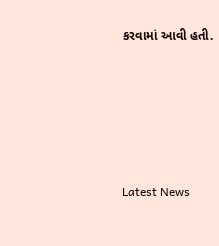કરવામાં આવી હતી.






Latest News